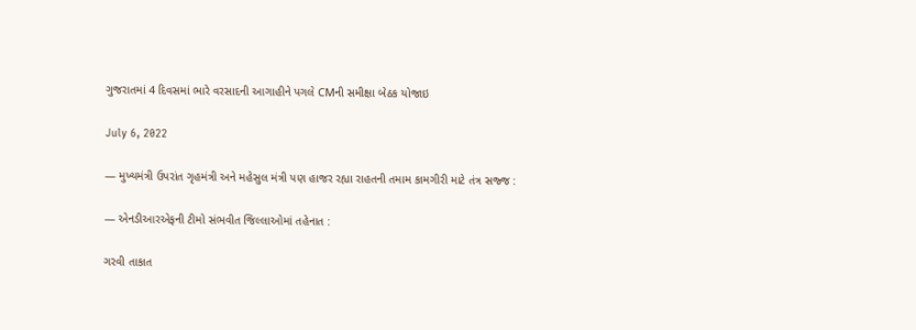ગુજરાતમાં 4 દિવસમાં ભારે વરસાદની આગાહીને પગલે CMની સમીક્ષા બેઠક યોજાઇ

July 6, 2022

— મુખ્યમંત્રી ઉપરાંત ગૃહમંત્રી અને મહેસુલ મંત્રી પણ હાજર રહ્યા રાહતની તમામ કામગીરી માટે તંત્ર સજ્જ :

— એનડીઆરએફની ટીમો સંભવીત જિલ્લાઓમાં તહેનાત :

ગરવી તાકાત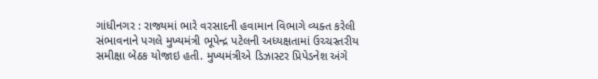ગાંધીનગર : રાજ્યમાં ભારે વરસાદની હવામાન વિભાગે વ્યક્ત કરેલી સંભાવનાને પગલે મુખ્યમંત્રી ભૂપેન્દ્ર પટેલની અધ્યક્ષતામાં ઉચ્ચસ્તરીય સમીક્ષા બેઠક યોજાઇ હતી. મુખ્યમંત્રીએ ડિઝાસ્ટર પ્રિપેડનેશ અંગે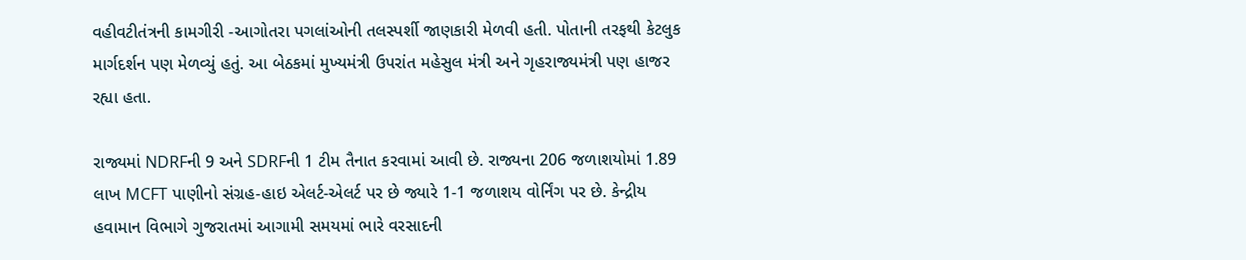વહીવટીતંત્રની કામગીરી -આગોતરા પગલાંઓની તલસ્પર્શી જાણકારી મેળવી હતી. પોતાની તરફથી કેટલુક માર્ગદર્શન પણ મેળવ્યું હતું. આ બેઠકમાં મુખ્યમંત્રી ઉપરાંત મહેસુલ મંત્રી અને ગૃહરાજ્યમંત્રી પણ હાજર રહ્યા હતા.

રાજ્યમાં NDRFની 9 અને SDRFની 1 ટીમ તૈનાત કરવામાં આવી છે. રાજ્યના 206 જળાશયોમાં 1.89 લાખ MCFT પાણીનો સંગ્રહ-હાઇ એલર્ટ-એલર્ટ પર છે જ્યારે 1-1 જળાશય વોર્નિંગ પર છે. કેન્દ્રીય હવામાન વિભાગે ગુજરાતમાં આગામી સમયમાં ભારે વરસાદની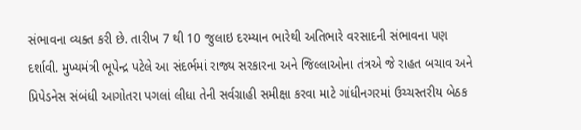સંભાવના વ્યક્ત કરી છે. તારીખ 7 થી 10 જુલાઇ દરમ્યાન ભારેથી અતિભારે વરસાદની સંભાવના પણ દર્શાવી. મુખ્યમંત્રી ભૂપેન્દ્ર પટેલે આ સંદર્ભમાં રાજ્ય સરકારના અને જિલ્લાઓના તંત્રએ જે રાહત બચાવ અને પ્રિપેડનેસ સંબંધી આગોતરા પગલાં લીધા તેની સર્વગ્રાહી સમીક્ષા કરવા માટે ગાંધીનગરમાં ઉચ્ચસ્તરીય બેઠક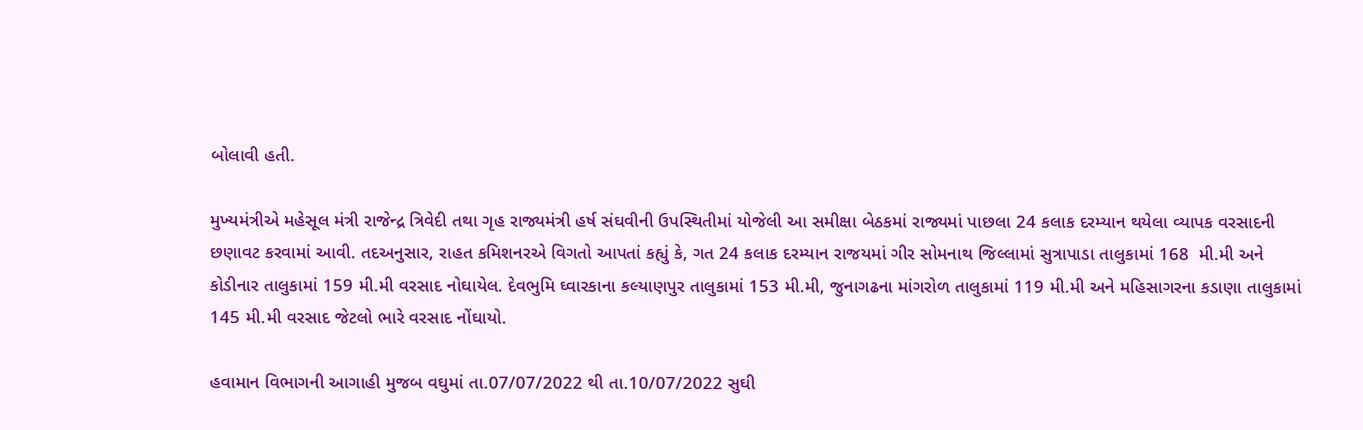બોલાવી હતી.

મુખ્યમંત્રીએ મહેસૂલ મંત્રી રાજેન્દ્ર ત્રિવેદી તથા ગૃહ રાજ્યમંત્રી હર્ષ સંઘવીની ઉપસ્થિતીમાં યોજેલી આ સમીક્ષા બેઠકમાં રાજ્યમાં પાછલા 24 કલાક દરમ્યાન થયેલા વ્યાપક વરસાદની છણાવટ કરવામાં આવી. તદઅનુસાર, રાહત કમિશનરએ વિગતો આપતાં કહ્યું કે, ગત 24 કલાક દરમ્યાન રાજયમાં ગીર સોમનાથ જિલ્લામાં સુત્રાપાડા તાલુકામાં 168  મી.મી અને કોડીનાર તાલુકામાં 159 મી.મી વરસાદ નોઘાયેલ. દેવભુમિ ઘ્વારકાના કલ્યાણપુર તાલુકામાં 153 મી.મી, જુનાગઢના માંગરોળ તાલુકામાં 119 મી.મી અને મહિસાગરના કડાણા તાલુકામાં 145 મી.મી વરસાદ જેટલો ભારે વરસાદ નોંઘાયો.

હવામાન વિભાગની આગાહી મુજબ વઘુમાં તા.07/07/2022 થી તા.10/07/2022 સુઘી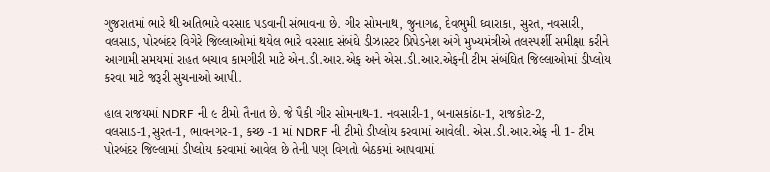ગુજરાતમાં ભારે થી અતિભારે વરસાદ ૫ડવાની સંભાવના છે. ગીર સોમનાથ, જુનાગઢ, દેવભુમી ઘ્વારાકા, સુરત, નવસારી, વલસાડ, પોરબંદર વિગેરે જિલ્લાઓમાં થયેલ ભારે વરસાદ સંબંઘે ડીઝાસ્ટર પ્રિપેડનેશ અંગે મુખ્યમંત્રીએ તલસ્પર્શી સમીક્ષા કરીને આગામી સમયમાં રાહત બચાવ કામગીરી માટે એન.ડી.આર.એફ અને એસ.ડી.આર.એફની ટીમ સંબંઘિત જિલ્લાઓમાં ડીપ્લોય કરવા માટે જરૂરી સુચનાઓ આપી.

હાલ રાજયમાં NDRF ની ૯ ટીમો તૈનાત છે. જે પૈકી ગીર સોમનાથ-1. નવસારી-1, બનાસકાંઠા-1, રાજકોટ-2, વલસાડ-1,સુરત-1, ભાવનગર-1, કચ્છ -1 માં NDRF ની ટીમો ડીપ્લોય કરવામાં આવેલી. એસ.ડી.આર.એફ ની 1- ટીમ પોરબંદર જિલ્લામાં ડીપ્લોય કરવામાં આવેલ છે તેની પણ વિગતો બેઠકમાં આપવામાં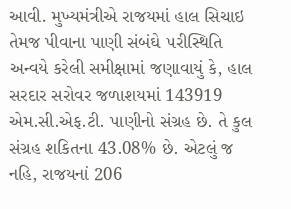આવી. મુખ્યમંત્રીએ રાજયમાં હાલ સિચાઇ તેમજ પીવાના પાણી સંબંઘે ૫રીસ્થિતિ અન્વયે કરેલી સમીક્ષામાં જણાવાયું કે, હાલ સરદાર સરોવર જળાશયમાં 143919 એમ.સી.એફ.ટી. પાણીનો સંગ્રહ છે. તે કુલ સંગ્રહ શકિતના 43.08% છે. એટલું જ નહિ, રાજયનાં 206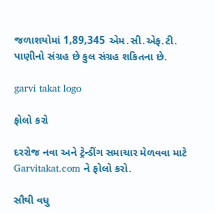જળાશયોમાં 1,89,345 એમ.સી.એફ.ટી. પાણીનો સંગ્રહ છે કુલ સંગ્રહ શકિતના છે.

garvi takat logo

ફોલો કરો

દરરોજ નવા અને ટ્રેન્ડીંગ સમાચાર મેળવવા માટે Garvitakat.com ને ફોલો કરો.

સૌથી વધુ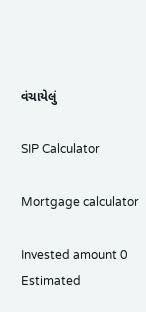વંચાયેલું

SIP Calculator

Mortgage calculator

Invested amount 0
Estimated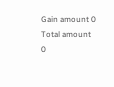Gain amount 0
Total amount 0